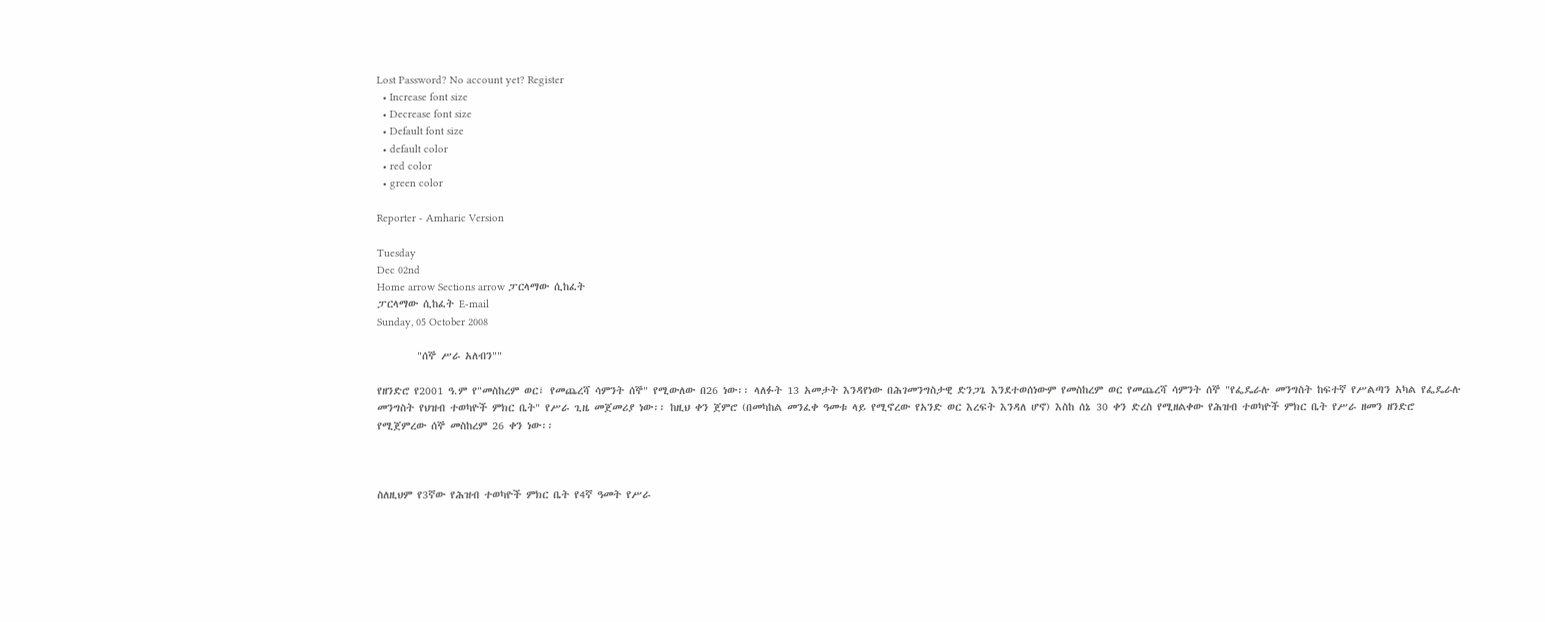Lost Password? No account yet? Register
  • Increase font size
  • Decrease font size
  • Default font size
  • default color
  • red color
  • green color

Reporter - Amharic Version

Tuesday
Dec 02nd
Home arrow Sections arrow ፓርላማው ሲከፈት
ፓርላማው ሲከፈት E-mail
Sunday, 05 October 2008

        "ሰኞ ሥራ አለብን""

የዘንድሮ የ2001 ዓ.ም የ"መስከረም ወር፣ የመጨረሻ ሳምንት ሰኞ" የሚውለው በ26 ነው፡፡ ላለፉት 13 አመታት እንዳየነው በሕገመንግስታዊ ድንጋጌ እንደተወሰነውም የመስከረም ወር የመጨረሻ ሳምንት ሰኞ "የፌዴራሉ መንግስት ከፍተኛ የሥልጣን አካል የፌዴራሉ መንግስት የህዝብ ተወካዮች ምክር ቤት" የሥራ ጊዜ መጀመሪያ ነው፡፡ ከዚህ ቀን ጀምሮ (በመካከል መንፈቀ ዓመቱ ላይ የሚኖረው የአንድ ወር እረፍት እንዳለ ሆኖ) እስከ ሰኔ 30 ቀን ድረስ የሚዘልቀው የሕዝብ ተወካዮች ምክር ቤት የሥራ ዘመን ዘንድሮ የሚጀምረው ሰኞ መስከረም 26 ቀን ነው፡፡



ስለዚህም የ3ኛው የሕዝብ ተወካዮች ምክር ቤት የ4ኛ ዓመት የሥራ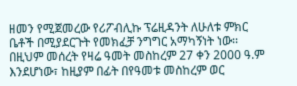ዘመን የሚጀመረው የሪፖብሊኩ ፕሬዚዳንት ለሁለቱ ምክር ቤቶች በሚያደርጉት የመክፈቻ ንግግር አማካኝነት ነው፡፡ በዚህም መሰረት የዛሬ ዓመት መስከረም 27 ቀን 2000 ዓ.ም እንደሆነው፣ ከዚያም በፊት በየዓመቱ መስከረም ወር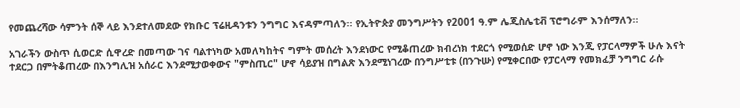የመጨረሻው ሳምንት ሰኞ ላይ እንደተለመደው የክቡር ፕሬዚዳንቱን ንግግር እናዳምጣለን፡፡ የኢትዮጵያ መንግሥትን የ2001 ዓ.ም ሌጂስሌቲቭ ፕሮግራም እንሰማለን፡፡

አገራችን ውስጥ ሲወርድ ሲዋረድ በመጣው ገና ባልተነካው አመለካከትና ግምት መሰረት እንደነውር የሚቆጠረው ክብረነክ ተደርጎ የሚወሰድ ሆኖ ነው እንጂ የፓርላማዎች ሁሉ እናት ተደርጋ በምትቆጠረው በእንግሊዝ አሰራር እንደሚታወቀውና "ምስጢር" ሆኖ ሳይያዝ በግልጽ እንደሚነገረው በንግሥቲቱ (በንጉሡ) የሚቀርበው የፓርላማ የመክፈቻ ንግግር ራሱ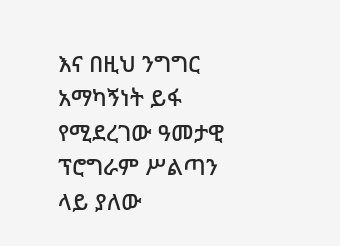እና በዚህ ንግግር አማካኝነት ይፋ የሚደረገው ዓመታዊ ፕሮግራም ሥልጣን ላይ ያለው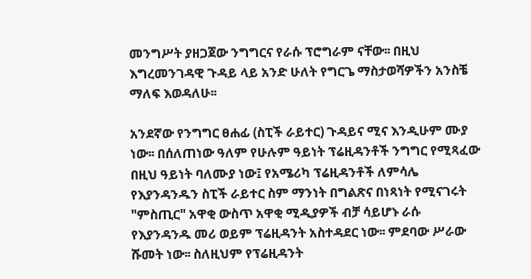መንግሥት ያዘጋጀው ንግግርና የራሱ ፕሮግራም ናቸው፡፡ በዚህ እግረመንገዳዊ ጉዳይ ላይ አንድ ሁለት የግርጌ ማስታወሻዎችን አንስቼ ማለፍ እወዳለሁ፡፡

አንደኛው የንግግር ፀሐፊ (ስፒች ራይተር) ጉዳይና ሚና እንዲሁም ሙያ ነው፡፡ በሰለጠነው ዓለም የሁሉም ዓይነት ፕሬዚዳንቶች ንግግር የሚጻፈው በዚህ ዓይነት ባለሙያ ነው፤ የአሜሪካ ፕሬዚዳንቶች ለምሳሌ የእያንዳንዱን ስፒች ራይተር ስም ማንነት በግልጽና በነጻነት የሚናገሩት "ምስጢር" አዋቂ ውስጥ አዋቂ ሚዲያዎች ብቻ ሳይሆኑ ራሱ የእያንዳንዱ መሪ ወይም ፕሬዚዳንት አስተዳደር ነው፡፡ ምደባው ሥራው ሹመት ነው፡፡ ስለዚህም የፕሬዚዳንት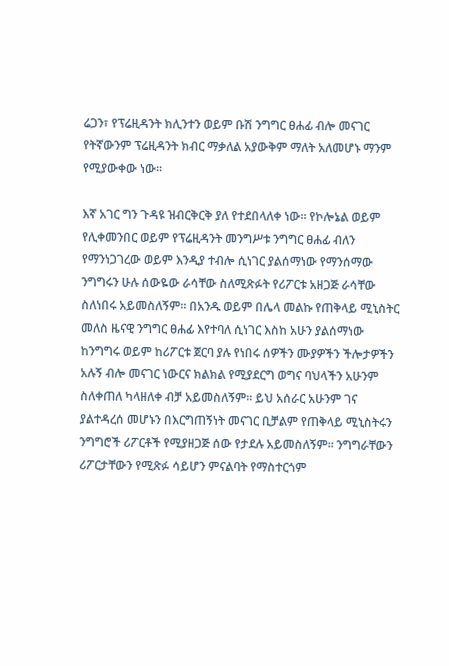ሬጋን፣ የፕሬዚዳንት ክሊንተን ወይም ቡሽ ንግግር ፀሐፊ ብሎ መናገር የትኛውንም ፕሬዚዳንት ክብር ማቃለል አያውቅም ማለት አለመሆኑ ማንም የሚያውቀው ነው፡፡

እኛ አገር ግን ጉዳዩ ዝብርቅርቅ ያለ የተደበላለቀ ነው፡፡ የኮሎኔል ወይም የሊቀመንበር ወይም የፕሬዚዳንት መንግሥቱ ንግግር ፀሐፊ ብለን የማንነጋገረው ወይም እንዲያ ተብሎ ሲነገር ያልሰማነው የማንሰማው ንግግሩን ሁሉ ሰውዬው ራሳቸው ስለሚጽፉት የሪፖርቱ አዘጋጅ ራሳቸው ስለነበሩ አይመስለኝም፡፡ በአንዱ ወይም በሌላ መልኩ የጠቅላይ ሚኒስትር መለስ ዜናዊ ንግግር ፀሐፊ እየተባለ ሲነገር እስከ አሁን ያልሰማነው ከንግግሩ ወይም ከሪፖርቱ ጀርባ ያሉ የነበሩ ሰዎችን ሙያዎችን ችሎታዎችን አሉኝ ብሎ መናገር ነውርና ክልክል የሚያደርግ ወግና ባህላችን አሁንም ስለቀጠለ ካላዘለቀ ብቻ አይመስለኝም፡፡ ይህ አሰራር አሁንም ገና ያልተዳረሰ መሆኑን በእርግጠኝነት መናገር ቢቻልም የጠቅላይ ሚኒስትሩን ንግግሮች ሪፖርቶች የሚያዘጋጅ ሰው የታደሉ አይመስለኝም፡፡ ንግግራቸውን ሪፖርታቸውን የሚጽፉ ሳይሆን ምናልባት የማስተርጎም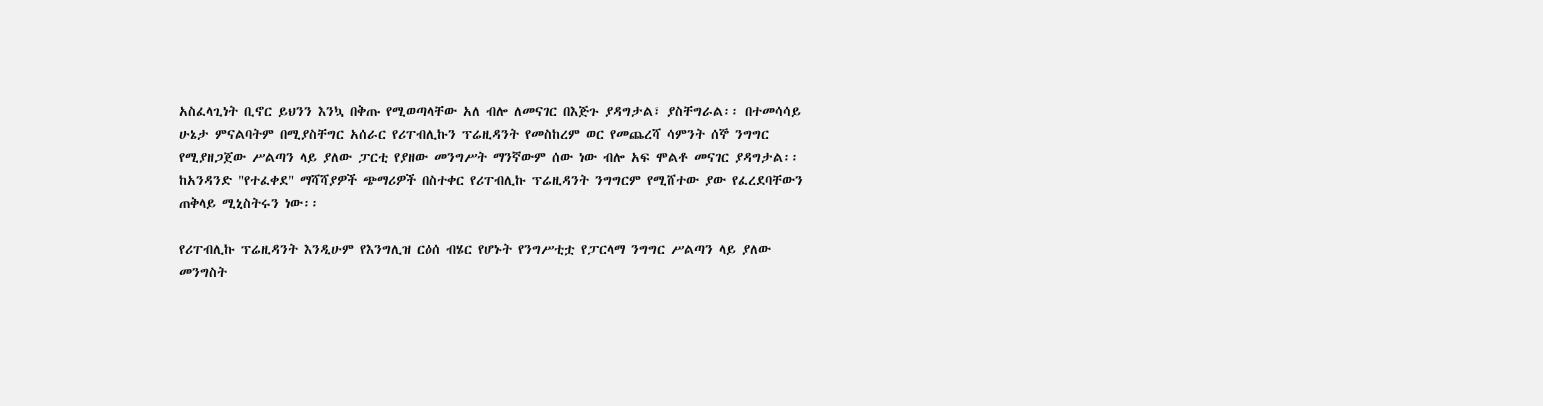አስፈላጊነት ቢኖር ይህንን እንኳ በቅጡ የሚወጣላቸው አለ ብሎ ለመናገር በእጅጉ ያዳግታል፣ ያስቸግራል፡፡ በተመሳሳይ ሁኔታ ምናልባትም በሚያስቸግር አሰራር የሪፐብሊኩን ፕሬዚዳንት የመስከረም ወር የመጨረሻ ሳምንት ሰኞ ንግግር የሚያዘጋጀው ሥልጣን ላይ ያለው ፓርቲ የያዘው መንግሥት ማንኛውም ሰው ነው ብሎ አፍ ሞልቶ መናገር ያዳግታል፡፡ ከአንዳንድ "የተፈቀደ" ማሻሻያዎች ጭማሪዎች በስተቀር የሪፐብሊኩ ፕሬዚዳንት ንግግርም የሚሸተው ያው የፈረደባቸውን ጠቅላይ ሚኒስትሩን ነው፡፡

የሪፐብሊኩ ፕሬዚዳንት እንዲሁም የእንግሊዝ ርዕሰ ብሄር የሆኑት የንግሥቲቷ የፓርላማ ንግግር ሥልጣን ላይ ያለው መንግስት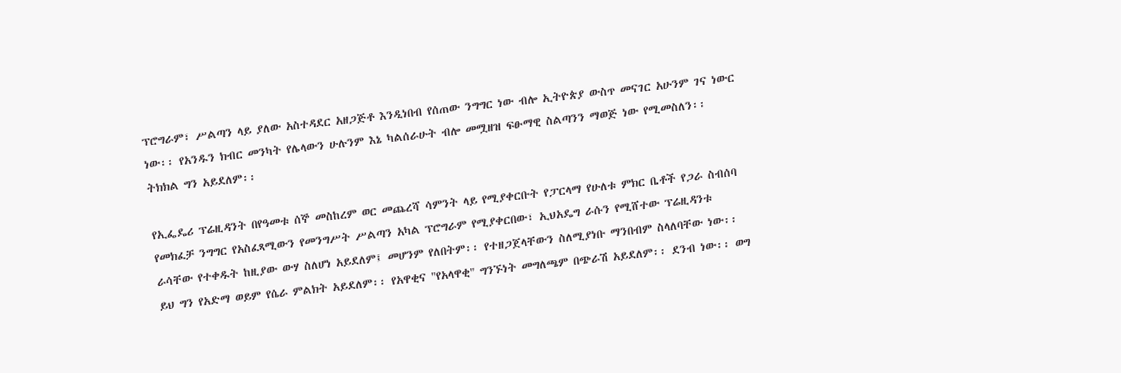ፕሮግራም፣ ሥልጣን ላይ ያለው አስተዳደር አዘጋጅቶ እንዲነበብ የሰጠው ንግግር ነው ብሎ ኢትዮጵያ ውስጥ መናገር አሁንም ገና ነውር ነው፡፡ የአንዱን ክብር መንካት የሌላውን ሁሉንም እኔ ካልሰራሁት ብሎ መሟዘዝ ፍፁማዊ ስልጣንን ማወጅ ነው የሚመስለን፡፡ ትክክል ግን አይደለም፡፡

የኢፌዴሪ ፕሬዚዳንት በየዓመቱ ሰኞ መስከረም ወር መጨረሻ ሳምንት ላይ የሚያቀርቡት የፓርላማ የሁለቱ ምክር ቤቶች የጋራ ስብሰባ የመክፈቻ ንግግር የአስፈጻሚውን የመንግሥት ሥልጣን አካል ፕሮግራም የሚያቀርበው፣ ኢህአዴግ ራሱን የሚሸተው ፕሬዚዳንቱ ራሳቸው የተቀዱት ከዚያው ውሃ ስለሆነ አይደለም፤ መሆንም የለበትም፡፡ የተዘጋጀላቸውን ስለሚያነቡ ማንበብም ስላለባቸው ነው፡፡ ይህ ግን የአድማ ወይም የሴራ ምልክት አይደለም፡፡ የአዋቂና "የአላዋቂ" ግንኙነት መግለጫም በጭራሽ አይደለም፡፡ ደንብ ነው፡፡ ወግ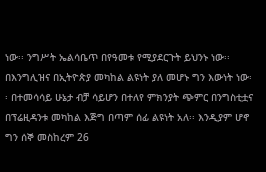ነው፡፡ ንግሥት ኤልሳቤጥ በየዓመቱ የሚያደርጉት ይህንኑ ነው፡፡ በእንግሊዝና በኢትዮጵያ መካከል ልዩነት ያለ መሆኑ ግን እውነት ነው፡፡ በተመሳሳይ ሁኔታ ብቻ ሳይሆን በተለየ ምክንያት ጭምር በንግስቲቷና በፕሬዚዳንቱ መካከል እጅግ በጣም ሰፊ ልዩነት አለ፡፡ እንዲያም ሆኖ ግን ሰኞ መስከረም 26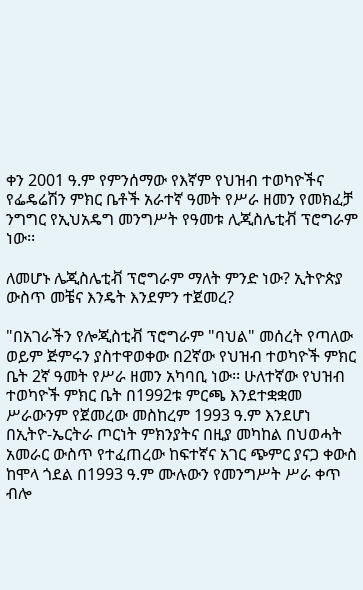ቀን 2001 ዓ.ም የምንሰማው የእኛም የህዝብ ተወካዮችና የፌዴሬሽን ምክር ቤቶች አራተኛ ዓመት የሥራ ዘመን የመክፈቻ ንግግር የኢህአዴግ መንግሥት የዓመቱ ሊጂስሌቲቭ ፕሮግራም ነው፡፡

ለመሆኑ ሌጂስሌቲቭ ፕሮግራም ማለት ምንድ ነው? ኢትዮጵያ ውስጥ መቼና እንዴት እንደምን ተጀመረ?

"በአገራችን የሎጂስቲቭ ፕሮግራም "ባህል" መሰረት የጣለው ወይም ጅምሩን ያስተዋወቀው በ2ኛው የህዝብ ተወካዮች ምክር ቤት 2ኛ ዓመት የሥራ ዘመን አካባቢ ነው፡፡ ሁለተኛው የህዝብ ተወካዮች ምክር ቤት በ1992ቱ ምርጫ እንደተቋቋመ ሥራውንም የጀመረው መስከረም 1993 ዓ.ም እንደሆነ በኢትዮ-ኤርትራ ጦርነት ምክንያትና በዚያ መካከል በህወሓት አመራር ውስጥ የተፈጠረው ከፍተኛና አገር ጭምር ያናጋ ቀውስ ከሞላ ጎደል በ1993 ዓ.ም ሙሉውን የመንግሥት ሥራ ቀጥ ብሎ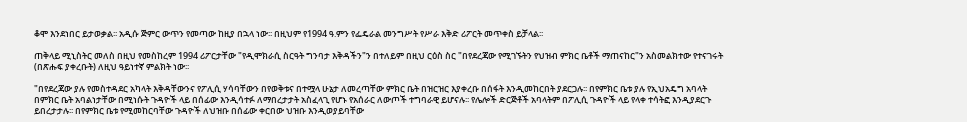ቆሞ እንደነበር ይታወቃል፡፡ አዲሱ ጅምር ውጥን የመጣው ከዚያ በኋላ ነው፡፡ በዚህም የ1994 ዓ.ምን የፌዴራል መንግሥት የሥራ እቅድ ሪፖርት መጥቀስ ይቻላል፡፡

ጠቅላይ ሚኒስትር መለስ በዚህ የመስከረም 1994 ሪፖርታቸው "የዲሞክራሲ ስርዓት ግንባታ እቅዳችን"ን በተለይም በዚህ ርዕስ ስር "በየደረጃው የሚገኙትን የህዝብ ምክር ቤቶች ማጠናከር"ን አስመልክተው የተናገሩት (በጽሑፍ ያቀረቡት) ለዚህ ዓይነተኛ ምልክት ነው፡፡

"በየደረጃው ያሉ የመስተዳደር አካላት እቅዳቸውንና የፖሊሲ ሃሳባቸውን በየወቅቱና በተሟላ ሁኔታ ለመረጣቸው ምክር ቤት በዝርዝር እያቀረቡ በሰፋት እንዲመከርበት ያደርጋሉ፡፡ በየምክር ቤቱ ያሉ የኢህአዴግ አባላት በምክር ቤት አባልነታቸው በሚነሱት ጉዳዮች ላይ በሰፊው እንዲሳተፉ ለማበረታታት አስፈላጊ የሆኑ የአሰራር ለውጦች ተግባራዊ ይሆናሉ፡፡ የሌሎች ድርጅቶች አባላትም በፖሊሲ ጉዳዮች ላይ የላቀ ተሳትፎ እንዲያደርጉ ይበረታታሉ፡፡ በየምክር ቤቱ የሚመከርባቸው ጉዳዮች ለህዝቡ በሰፊው ቀርበው ህዝቡ እንዲወያይባቸው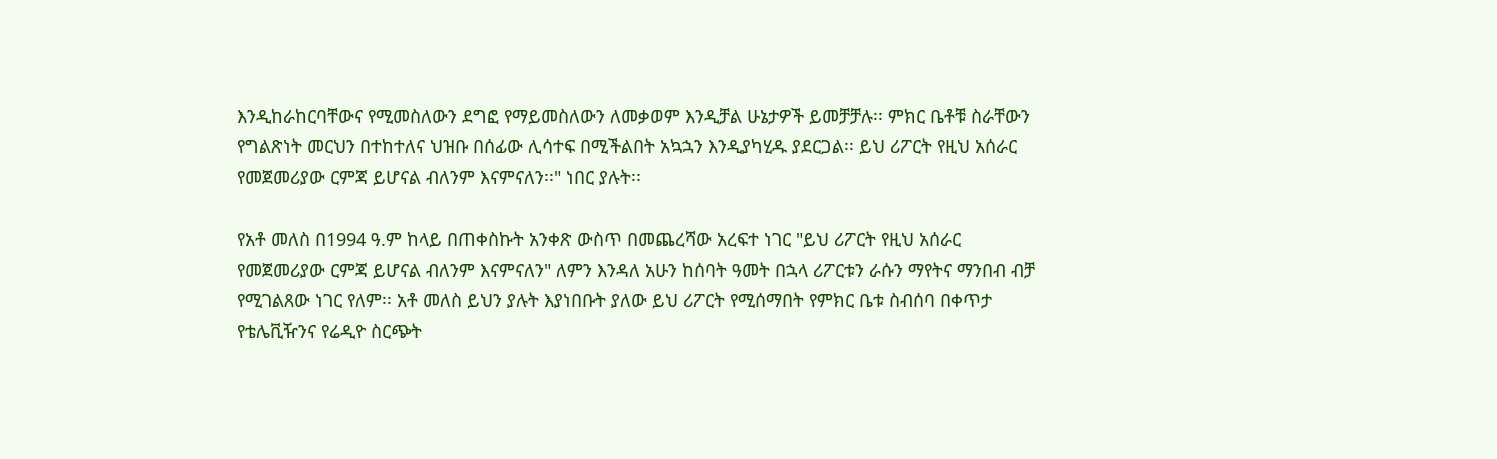እንዲከራከርባቸውና የሚመስለውን ደግፎ የማይመስለውን ለመቃወም እንዲቻል ሁኔታዎች ይመቻቻሉ፡፡ ምክር ቤቶቹ ስራቸውን የግልጽነት መርህን በተከተለና ህዝቡ በሰፊው ሊሳተፍ በሚችልበት አኳኋን እንዲያካሂዱ ያደርጋል፡፡ ይህ ሪፖርት የዚህ አሰራር የመጀመሪያው ርምጃ ይሆናል ብለንም እናምናለን፡፡" ነበር ያሉት፡፡

የአቶ መለስ በ1994 ዓ.ም ከላይ በጠቀስኩት አንቀጽ ውስጥ በመጨረሻው አረፍተ ነገር "ይህ ሪፖርት የዚህ አሰራር የመጀመሪያው ርምጃ ይሆናል ብለንም እናምናለን" ለምን እንዳለ አሁን ከሰባት ዓመት በኋላ ሪፖርቱን ራሱን ማየትና ማንበብ ብቻ የሚገልጸው ነገር የለም፡፡ አቶ መለስ ይህን ያሉት እያነበቡት ያለው ይህ ሪፖርት የሚሰማበት የምክር ቤቱ ስብሰባ በቀጥታ የቴሌቪዥንና የሬዲዮ ስርጭት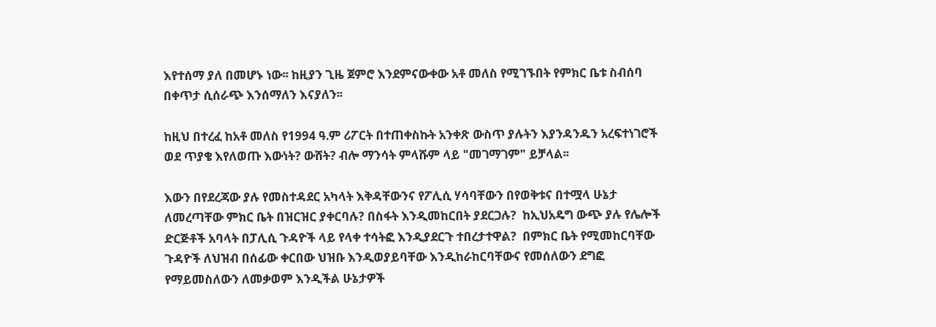እየተሰማ ያለ በመሆኑ ነው፡፡ ከዚያን ጊዜ ጀምሮ እንደምናውቀው አቶ መለስ የሚገኙበት የምክር ቤቱ ስብሰባ በቀጥታ ሲሰራጭ እንሰማለን እናያለን፡፡

ከዚህ በተረፈ ከአቶ መለስ የ1994 ዓ.ም ሪፖርት በተጠቀስኩት አንቀጽ ውስጥ ያሉትን እያንዳንዱን አረፍተነገሮች ወደ ጥያቄ እየለወጡ እውነት? ውሸት? ብሎ ማንሳት ምላሹም ላይ "መገማገም" ይቻላል፡፡

እውን በየደረጃው ያሉ የመስተዳደር አካላት እቅዳቸውንና የፖሊሲ ሃሳባቸውን በየወቅቱና በተሟላ ሁኔታ ለመረጣቸው ምክር ቤት በዝርዝር ያቀርባሉ? በስፋት እንዲመከርበት ያደርጋሉ?  ከኢህአዴግ ውጭ ያሉ የሌሎች ድርጅቶች አባላት በፓሊሲ ጉዳዮች ላይ የላቀ ተሳትፎ እንዲያደርጉ ተበረታተዋል?  በምክር ቤት የሚመከርባቸው ጉዳዮች ለህዝብ በሰፊው ቀርበው ህዝቡ እንዲወያይባቸው እንዲከራከርባቸውና የመሰለውን ደግፎ የማይመስለውን ለመቃወም እንዲችል ሁኔታዎች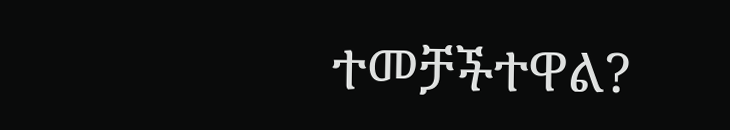ተመቻችተዋል?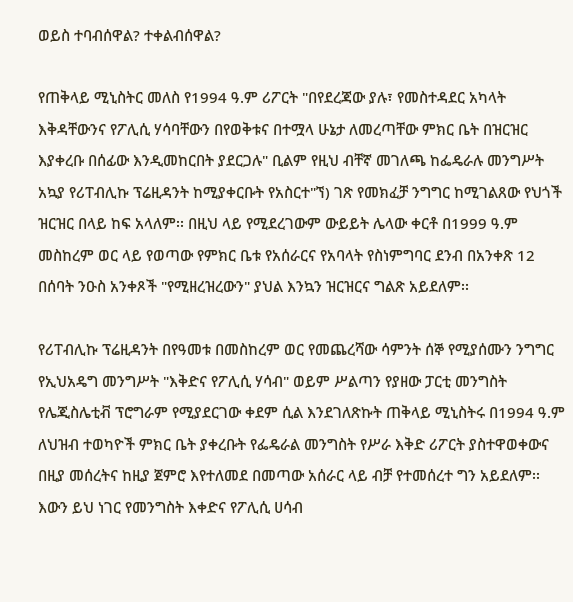ወይስ ተባብሰዋል? ተቀልብሰዋል?

የጠቅላይ ሚኒስትር መለስ የ1994 ዓ.ም ሪፖርት "በየደረጃው ያሉ፣ የመስተዳደር አካላት እቅዳቸውንና የፖሊሲ ሃሳባቸውን በየወቅቱና በተሟላ ሁኔታ ለመረጣቸው ምክር ቤት በዝርዝር እያቀረቡ በሰፊው እንዲመከርበት ያደርጋሉ" ቢልም የዚህ ብቸኛ መገለጫ ከፌዴራሉ መንግሥት አኳያ የሪፐብሊኩ ፕሬዚዳንት ከሚያቀርቡት የአስርተ"ኘ) ገጽ የመክፈቻ ንግግር ከሚገልጸው የህጎች ዝርዝር በላይ ከፍ አላለም፡፡ በዚህ ላይ የሚደረገውም ውይይት ሌላው ቀርቶ በ1999 ዓ.ም መስከረም ወር ላይ የወጣው የምክር ቤቱ የአሰራርና የአባላት የስነምግባር ደንብ በአንቀጽ 12 በሰባት ንዑስ አንቀጾች "የሚዘረዝረውን" ያህል እንኳን ዝርዝርና ግልጽ አይደለም፡፡

የሪፐብሊኩ ፕሬዚዳንት በየዓመቱ በመስከረም ወር የመጨረሻው ሳምንት ሰኞ የሚያሰሙን ንግግር የኢህአዴግ መንግሥት "እቅድና የፖሊሲ ሃሳብ" ወይም ሥልጣን የያዘው ፓርቲ መንግስት የሌጂስሌቲቭ ፕሮግራም የሚያደርገው ቀደም ሲል እንደገለጽኩት ጠቅላይ ሚኒስትሩ በ1994 ዓ.ም ለህዝብ ተወካዮች ምክር ቤት ያቀረቡት የፌዴራል መንግስት የሥራ እቅድ ሪፖርት ያስተዋወቀውና በዚያ መሰረትና ከዚያ ጀምሮ እየተለመደ በመጣው አሰራር ላይ ብቻ የተመሰረተ ግን አይደለም፡፡ እውን ይህ ነገር የመንግስት እቀድና የፖሊሲ ሀሳብ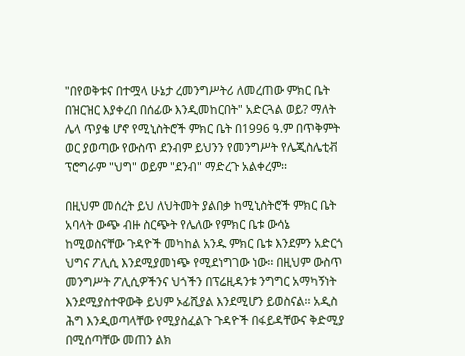"በየወቅቱና በተሟላ ሁኔታ ረመንግሥትሪ ለመረጠው ምክር ቤት በዝርዝር እያቀረበ በሰፊው እንዲመከርበት" አድርጓል ወይ? ማለት ሌላ ጥያቄ ሆኖ የሚኒስትሮች ምክር ቤት በ1996 ዓ.ም በጥቅምት ወር ያወጣው የውስጥ ደንብም ይህንን የመንግሥት የሌጂስሌቲቭ ፕሮግራም "ህግ" ወይም "ደንብ" ማድረጉ አልቀረም፡፡

በዚህም መሰረት ይህ ለህትመት ያልበቃ ከሚኒስትሮች ምክር ቤት አባላት ውጭ ብዙ ስርጭት የሌለው የምክር ቤቱ ውሳኔ ከሚወስናቸው ጉዳዮች መካከል አንዱ ምክር ቤቱ እንደምን አድርጎ ህግና ፖሊሲ እንደሚያመነጭ የሚደነግገው ነው፡፡ በዚህም ውስጥ መንግሥት ፖሊሲዎችንና ህጎችን በፕሬዚዳንቱ ንግግር አማካኝነት እንደሚያስተዋውቅ ይህም ኦፊሺያል እንደሚሆን ይወስናል፡፡ አዲስ ሕግ እንዲወጣላቸው የሚያስፈልጉ ጉዳዮች በፋይዳቸውና ቅድሚያ በሚሰጣቸው መጠን ልክ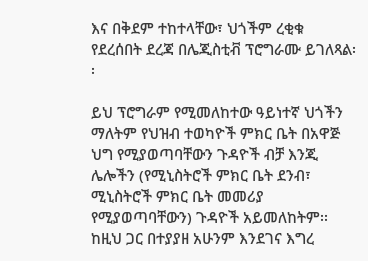እና በቅደም ተከተላቸው፣ ህጎችም ረቂቁ የደረሰበት ደረጃ በሌጂስቲቭ ፕሮግራሙ ይገለጻል፡፡

ይህ ፕሮግራም የሚመለከተው ዓይነተኛ ህጎችን ማለትም የህዝብ ተወካዮች ምክር ቤት በአዋጅ ህግ የሚያወጣባቸውን ጉዳዮች ብቻ እንጂ ሌሎችን (የሚኒስትሮች ምክር ቤት ደንብ፣ ሚኒስትሮች ምክር ቤት መመሪያ የሚያወጣባቸውን) ጉዳዮች አይመለከትም፡፡ ከዚህ ጋር በተያያዘ አሁንም እንደገና እግረ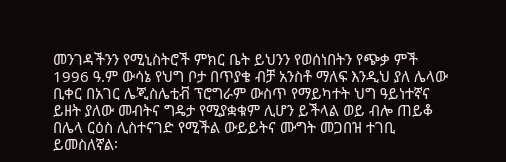መንገዳችንን የሚኒስትሮች ምክር ቤት ይህንን የወሰነበትን የጭቃ ምች 1996 ዓ.ም ውሳኔ የህግ ቦታ በጥያቄ ብቻ አንስቶ ማለፍ እንዲህ ያለ ሌላው ቢቀር በአገር ሌጂስሌቲቭ ፕሮግራም ውስጥ የማይካተት ህግ ዓይነተኛና ይዘት ያለው መብትና ግዴታ የሚያቋቁም ሊሆን ይችላል ወይ ብሎ ጠይቆ በሌላ ርዕስ ሊስተናገድ የሚችል ውይይትና ሙግት መጋበዝ ተገቢ ይመስለኛል፡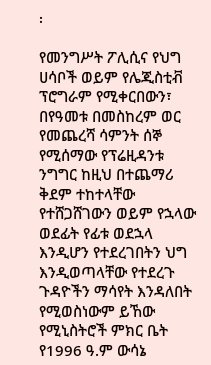፡

የመንግሥት ፖሊሲና የህግ ሀሳቦች ወይም የሌጂስቲቭ ፕሮግራም የሚቀርበውን፣ በየዓመቱ በመስከረም ወር የመጨረሻ ሳምንት ሰኞ የሚሰማው የፕሬዚዳንቱ ንግግር ከዚህ በተጨማሪ ቅደም ተከተላቸው የተሸጋሸገውን ወይም የኋላው ወደፊት የፊቱ ወደኋላ እንዲሆን የተደረገበትን ህግ እንዲወጣላቸው የተደረጉ ጉዳዮችን ማሳየት እንዳለበት የሚወስነውም ይኸው የሚኒስትሮች ምክር ቤት የ1996 ዓ.ም ውሳኔ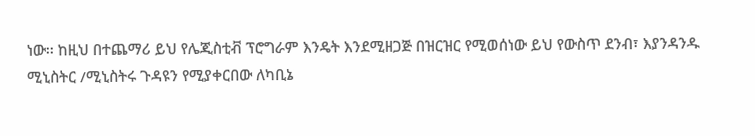ነው፡፡ ከዚህ በተጨማሪ ይህ የሌጂስቲቭ ፕሮግራም እንዴት እንደሚዘጋጅ በዝርዝር የሚወሰነው ይህ የውስጥ ደንብ፣ እያንዳንዱ ሚኒስትር /ሚኒስትሩ ጉዳዩን የሚያቀርበው ለካቢኔ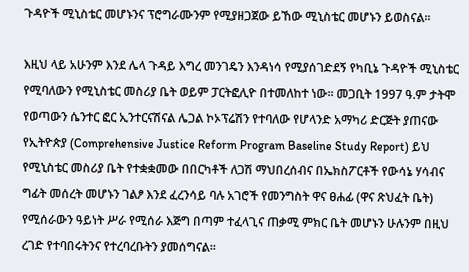ጉዳዮች ሚኒስቴር መሆኑንና ፕሮግራሙንም የሚያዘጋጀው ይኸው ሚኒስቴር መሆኑን ይወስናል፡፡

እዚህ ላይ አሁንም እንደ ሌላ ጉዳይ እግረ መንገዴን እንዳነሳ የሚያሰገድደኝ የካቢኔ ጉዳዮች ሚኒስቴር የሚባለውን የሚኒስቴር መስሪያ ቤት ወይም ፓርትፎሊዮ በተመለከተ ነው፡፡ መጋቢት 1997 ዓ.ም ታትሞ የወጣውን ሴንተር ፎር ኢንተርናሽናል ሌጋል ኮኦፕሬሽን የተባለው የሆላንድ አማካሪ ድርጅት ያጠናው የኢትዮጵያ (Comprehensive Justice Reform Program Baseline Study Report) ይህ የሚኒስቴር መስሪያ ቤት የተቋቋመው በበርካቶች ለጋሽ ማህበረሰብና በኤክስፖርቶች የውሳኔ ሃሳብና ግፊት መሰረት መሆኑን ገልፆ እንደ ፈረንሳይ ባሉ አገሮች የመንግስት ዋና ፀሐፊ (ዋና ጽህፈት ቤት) የሚሰራውን ዓይነት ሥራ የሚሰራ እጅግ በጣም ተፈላጊና ጠቃሚ ምክር ቤት መሆኑን ሁሉንም በዚህ ረገድ የተባበሩትንና የተረባረቡትን ያመሰግናል፡፡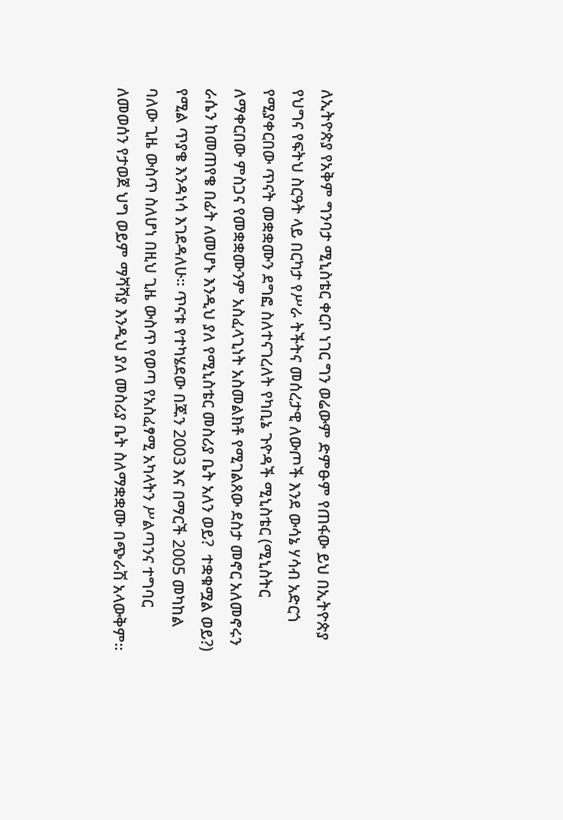ለኢትዮጵያ የአቅም ግንባታ ሚኒስቴር ቀርቦ ነገር ግን ወሬውም ድምፁም የጠፋው ይህ በኢትዮጵያ የህግና የፍትህ ስርዓት ላይ በርካታ የሥራ ትችትና መሰረታዊ ለውጦች እንደ ውሳኔ ሃሳብ አድርጎ የሚያቀርበው ጥናት መቋቋሙን ደግፎ ስለተናገረለት የካቢኔ ጉዮዳች ሚኒስቴር (ሚኒስትር ለማቀርበው ምስጋና የመቋቋሙንም አስፈላጊነት አስመልክቶ የሚገልጸው ደስታ መኖር አለመኖሩን ራሴን ከመጠየቄ በፊት ለመሆኑ እንዲህ ያለ የሚኒስቴር መስሪያ ቤት አለን ወይ?  ተቋቁሟል ወይ?)  የሚል ጥያቄ እንዳነሳ እገደዳለሁ፡፡ ጥናቱ የተካሄደው በጁን 2003 እና በማርች 2005 መካከል ባለው ጊዜ ውስጥ ስለሆነ በዚህ ጊዜ ውስጥ የወጣ የአስፈፃሚ አካላትን ሥልጣንና ተግባር ለመወሰን የታወጀ ህግ ወይም ማሻሻያ እንዲህ ያለ መስሪያ ቤት ስለማቋቋሙ በጭራሽ አላውቅም፡፡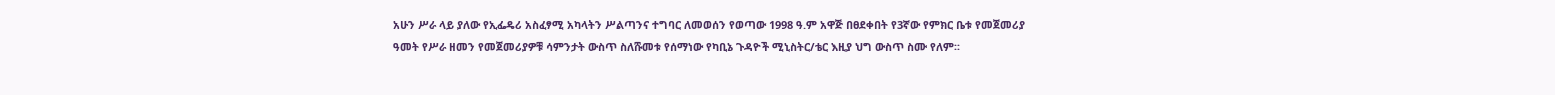አሁን ሥራ ላይ ያለው የኢፌዴሪ አስፈፃሚ አካላትን ሥልጣንና ተግባር ለመወሰን የወጣው 1998 ዓ.ም አዋጅ በፀደቀበት የ3ኛው የምክር ቤቱ የመጀመሪያ ዓመት የሥራ ዘመን የመጀመሪያዎቹ ሳምንታት ውስጥ ስለሹመቱ የሰማነው የካቢኔ ጉዳዮች ሚኒስትር/ቴር እዚያ ህግ ውስጥ ስሙ የለም፡፡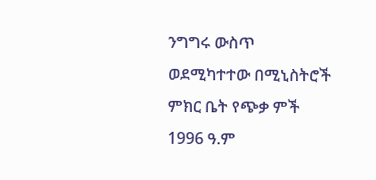ንግግሩ ውስጥ ወደሚካተተው በሚኒስትሮች ምክር ቤት የጭቃ ምች 1996 ዓ.ም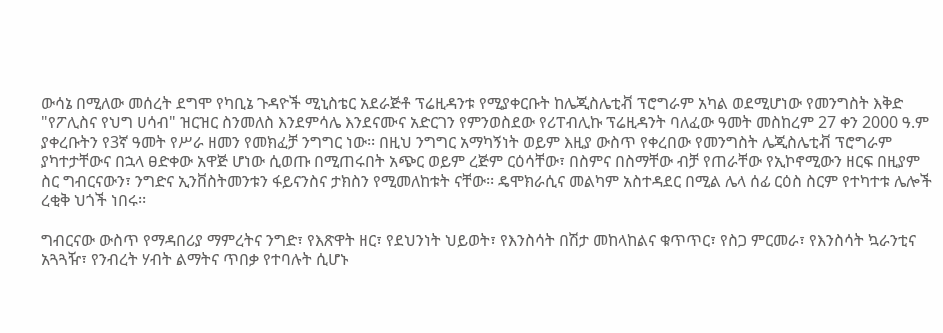ውሳኔ በሚለው መሰረት ደግሞ የካቢኔ ጉዳዮች ሚኒስቴር አደራጅቶ ፕሬዚዳንቱ የሚያቀርቡት ከሌጂስሌቲቭ ፕሮግራም አካል ወደሚሆነው የመንግስት እቅድ "የፖሊስና የህግ ሀሳብ" ዝርዝር ስንመለስ እንደምሳሌ እንደናሙና አድርገን የምንወስደው የሪፐብሊኩ ፕሬዚዳንት ባለፈው ዓመት መስከረም 27 ቀን 2000 ዓ.ም ያቀረቡትን የ3ኛ ዓመት የሥራ ዘመን የመክፈቻ ንግግር ነው፡፡ በዚህ ንግግር አማካኝነት ወይም እዚያ ውስጥ የቀረበው የመንግስት ሌጂስሌቲቭ ፕሮግራም ያካተታቸውና በኋላ ፀድቀው አዋጅ ሆነው ሲወጡ በሚጠሩበት አጭር ወይም ረጅም ርዕሳቸው፣ በስምና በስማቸው ብቻ የጠራቸው የኢኮኖሚውን ዘርፍ በዚያም ስር ግብርናውን፣ ንግድና ኢንቨስትመንቱን ፋይናንስና ታክስን የሚመለከቱት ናቸው፡፡ ዴሞክራሲና መልካም አስተዳደር በሚል ሌላ ሰፊ ርዕስ ስርም የተካተቱ ሌሎች ረቂቅ ህጎች ነበሩ፡፡

ግብርናው ውስጥ የማዳበሪያ ማምረትና ንግድ፣ የእጽዋት ዘር፣ የደህንነት ህይወት፣ የእንስሳት በሽታ መከላከልና ቁጥጥር፣ የስጋ ምርመራ፣ የእንስሳት ኳራንቲና አጓጓዥ፣ የንብረት ሃብት ልማትና ጥበቃ የተባሉት ሲሆኑ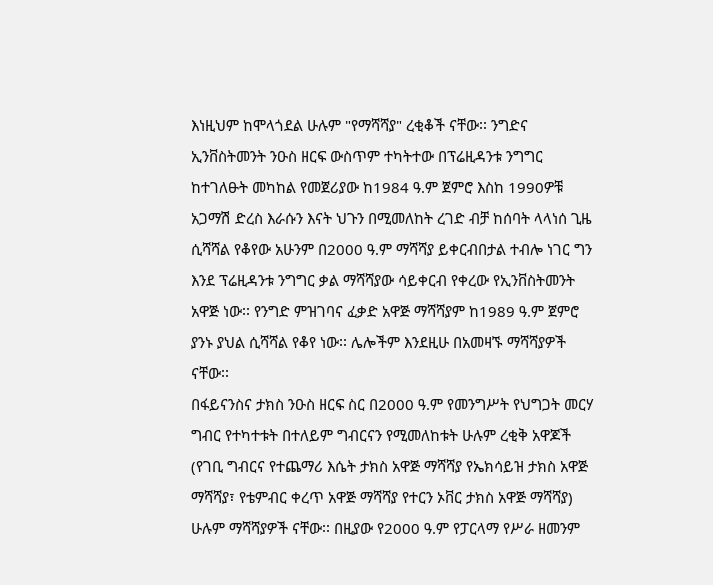እነዚህም ከሞላጎደል ሁሉም "የማሻሻያ" ረቂቆች ናቸው፡፡ ንግድና ኢንቨስትመንት ንዑስ ዘርፍ ውስጥም ተካትተው በፕሬዚዳንቱ ንግግር ከተገለፁት መካከል የመጀሪያው ከ1984 ዓ.ም ጀምሮ እስከ 1990ዎቹ አጋማሽ ድረስ እራሱን እናት ህጉን በሚመለከት ረገድ ብቻ ከሰባት ላላነሰ ጊዜ ሲሻሻል የቆየው አሁንም በ2000 ዓ.ም ማሻሻያ ይቀርብበታል ተብሎ ነገር ግን እንደ ፕሬዚዳንቱ ንግግር ቃል ማሻሻያው ሳይቀርብ የቀረው የኢንቨስትመንት አዋጅ ነው፡፡ የንግድ ምዝገባና ፈቃድ አዋጅ ማሻሻያም ከ1989 ዓ.ም ጀምሮ ያንኑ ያህል ሲሻሻል የቆየ ነው፡፡ ሌሎችም እንደዚሁ በአመዛኙ ማሻሻያዎች ናቸው፡፡
በፋይናንስና ታክስ ንዑስ ዘርፍ ስር በ2000 ዓ.ም የመንግሥት የህግጋት መርሃ ግብር የተካተቱት በተለይም ግብርናን የሚመለከቱት ሁሉም ረቂቅ አዋጆች (የገቢ ግብርና የተጨማሪ እሴት ታክስ አዋጅ ማሻሻያ የኤክሳይዝ ታክስ አዋጅ ማሻሻያ፣ የቴምብር ቀረጥ አዋጅ ማሻሻያ የተርን ኦቨር ታክስ አዋጅ ማሻሻያ) ሁሉም ማሻሻያዎች ናቸው፡፡ በዚያው የ2000 ዓ.ም የፓርላማ የሥራ ዘመንም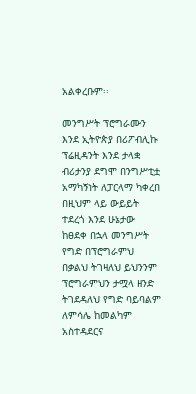አልቀረቡም፡፡

መንግሥት ፕሮግራሙን እንደ ኢትዮጵያ በሪፖብሊኩ ፕሬዚዳንት እንደ ታላቋ ብሪታንያ ደግሞ በንግሥቲቷ አማካኝነት ለፓርላማ ካቀረበ በዚህም ላይ ውይይት ተደረጎ እንደ ሁኔታው ከፀደቀ በኋላ መንግሥት የግድ በፕሮግራምህ በቃልህ ትገዛለህ ይህንንም ፕሮግራምህን ታሟላ ዘንድ ትገደዳለህ የግድ ባይባልም ለምሳሌ ከመልካም አስተዳደርና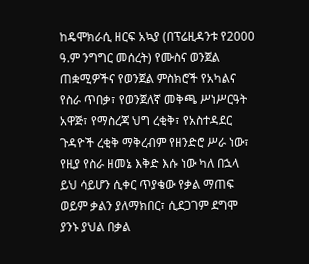ከዴሞክራሲ ዘርፍ አኳያ (በፕሬዚዳንቱ የ2000 ዓ.ም ንግግር መሰረት) የሙስና ወንጀል ጠቋሚዎችና የወንጀል ምስክሮች የአካልና የስራ ጥበቃ፣ የወንጀለኛ መቅጫ ሥነሥርዓት አዋጅ፣ የማስረጃ ህግ ረቂቅ፣ የአስተዳደር ጉዳዮች ረቂቅ ማቅረብም የዘንድሮ ሥራ ነው፣ የዚያ የስራ ዘመኔ እቅድ እሱ ነው ካለ በኋላ ይህ ሳይሆን ሲቀር ጥያቄው የቃል ማጠፍ ወይም ቃልን ያለማክበር፣ ሲደጋገም ደግሞ ያንኑ ያህል በቃል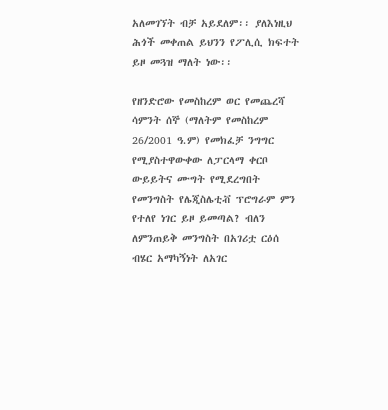አለመገኘት ብቻ አይደለም፡፡ ያለእነዚህ ሕጎች መቀጠል ይህንን የፖሊሲ ክፍተት ይዞ መጓዝ ማለት ነው፡፡

የዘንድሮው የመስከረም ወር የመጨረሻ ሳምንት ሰኞ (ማለትም የመስከረም 26/2001 ዓ.ም) የመክፈቻ ንግግር የሚያስተዋውቀው ለፓርላማ ቀርቦ ውይይትና ሙግት የሚደረግበት የመንግስት የሌጂስሌቲቭ ፕሮግራም ምን የተለየ ነገር ይዞ ይመጣል? ብለን ለምንጠይቅ መንግስት በአገሪቷ ርዕሰ ብሄር አማካኝነት ለአገር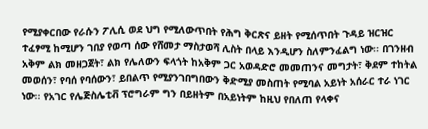የሚያቀርበው የራሱን ፖሊሲ ወደ ህግ የሚለውጥበት የሕግ ቅርጽና ይዘት የሚሰጥበት ጉዳይ ዝርዝር ተፈፃሚ ከሚሆን ገበያ የወጣ ሰው የሸመታ ማስታወሻ ሊስት በላይ እንዲሆን ስለምንፈልግ ነው፡፡ በገንዘብ አቅም ልክ መዘጋጀት፣ ልክ የሌለውን ፍላጎት ከአቅም ጋር አወዳድሮ መመጠንና መግታት፣ ቅደም ተከትል መወሰን፣ የባሰ የባሰውን፣ ይበልጥ የሚያንገበግበውን ቅድሚያ መስጠት የሚባል አይነት አሰራር ተራ ነገር ነው፡፡ የአገር የሌጅስሌቲቭ ፕሮግራም ግን በይዘትም በአይነትም ከዚህ የበለጠ የላቀና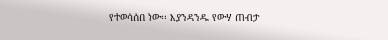የተወሳሰበ ነው፡፡ እያንዳንዱ የውሃ ጠብታ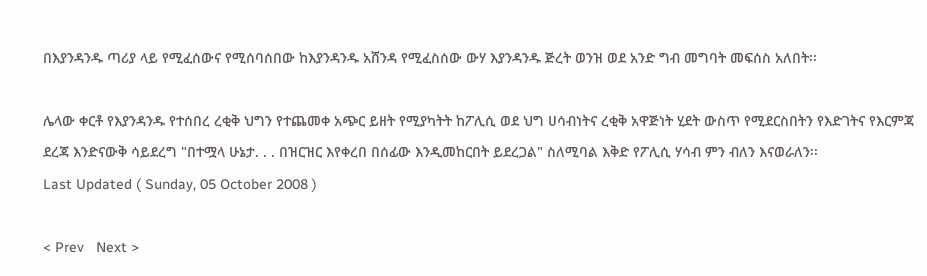በእያንዳንዱ ጣሪያ ላይ የሚፈሰውና የሚሰባሰበው ከእያንዳንዱ አሸንዳ የሚፈስሰው ውሃ እያንዳንዱ ጅረት ወንዝ ወደ አንድ ግብ መግባት መፍሰስ አለበት፡፡

ሌላው ቀርቶ የእያንዳንዱ የተሰበረ ረቂቅ ህግን የተጨመቀ አጭር ይዘት የሚያካትት ከፖሊሲ ወደ ህግ ሀሳብነትና ረቂቅ አዋጅነት ሂደት ውስጥ የሚደርስበትን የእድገትና የእርምጃ ደረጃ እንድናውቅ ሳይደረግ "በተሟላ ሁኔታ. . . በዝርዝር እየቀረበ በሰፊው እንዲመከርበት ይደረጋል" ስለሚባል እቅድ የፖሊሲ ሃሳብ ምን ብለን እናወራለን፡፡
Last Updated ( Sunday, 05 October 2008 )

< Prev   Next >